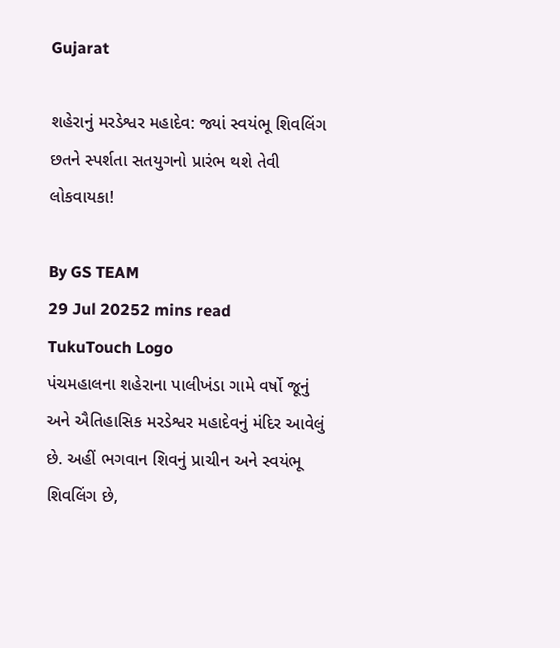Gujarat

શહેરાનું મરડેશ્વર મહાદેવ: જ્યાં સ્વયંભૂ શિવલિંગ છતને સ્પર્શતા સતયુગનો પ્રારંભ થશે તેવી લોકવાયકા!

By GS TEAM
29 Jul 20252 mins read
TukuTouch Logo
પંચમહાલના શહેરાના પાલીખંડા ગામે વર્ષો જૂનું અને ઐતિહાસિક મરડેશ્વર મહાદેવનું મંદિર આવેલું છે. અહીં ભગવાન શિવનું પ્રાચીન અને સ્વયંભૂ શિવલિંગ છે,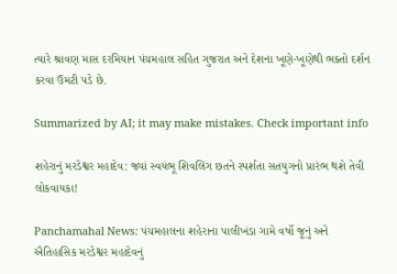ત્યારે શ્રાવણ માસ દરમિયાન પંચમહાલ સહિત ગુજરાત અને દેશના ખૂણે-ખૂણેથી ભક્તો દર્શન કરવા ઉમટી પડે છે.

Summarized by AI; it may make mistakes. Check important info

શહેરાનું મરડેશ્વર મહાદેવ: જ્યાં સ્વયંભૂ શિવલિંગ છતને સ્પર્શતા સતયુગનો પ્રારંભ થશે તેવી લોકવાયકા!

Panchamahal News: પંચમહાલના શહેરાના પાલીખંડા ગામે વર્ષો જૂનું અને ઐતિહાસિક મરડેશ્વર મહાદેવનું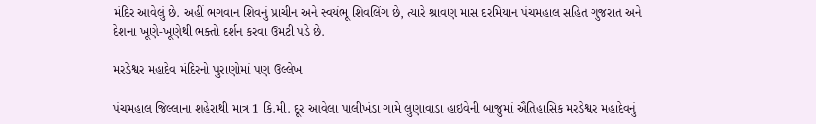મંદિર આવેલું છે. અહીં ભગવાન શિવનું પ્રાચીન અને સ્વયંભૂ શિવલિંગ છે, ત્યારે શ્રાવણ માસ દરમિયાન પંચમહાલ સહિત ગુજરાત અને દેશના ખૂણે-ખૂણેથી ભક્તો દર્શન કરવા ઉમટી પડે છે.

મરડેશ્વર મહાદેવ મંદિરનો પુરાણોમાં પણ ઉલ્લેખ

પંચમહાલ જિલ્લાના શહેરાથી માત્ર 1 કિ.મી. દૂર આવેલા પાલીખંડા ગામે લુણાવાડા હાઇવેની બાજુમાં ઐતિહાસિક મરડેશ્વર મહાદેવનું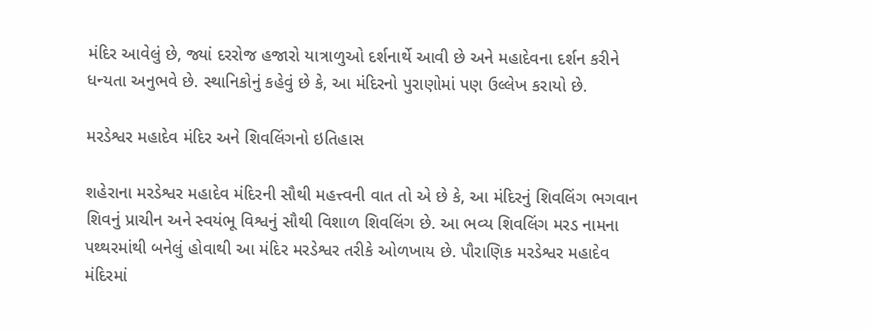મંદિર આવેલું છે, જ્યાં દરરોજ હજારો યાત્રાળુઓ દર્શનાર્થે આવી છે અને મહાદેવના દર્શન કરીને ધન્યતા અનુભવે છે. સ્થાનિકોનું કહેવું છે કે, આ મંદિરનો પુરાણોમાં પણ ઉલ્લેખ કરાયો છે.

મરડેશ્વર મહાદેવ મંદિર અને શિવલિંગનો ઇતિહાસ

શહેરાના મરડેશ્વર મહાદેવ મંદિરની સૌથી મહત્ત્વની વાત તો એ છે કે, આ મંદિરનું શિવલિંગ ભગવાન શિવનું પ્રાચીન અને સ્વયંભૂ વિશ્વનું સૌથી વિશાળ શિવલિંગ છે. આ ભવ્ય શિવલિંગ મરડ નામના પથ્થરમાંથી બનેલું હોવાથી આ મંદિર મરડેશ્વર તરીકે ઓળખાય છે. પૌરાણિક મરડેશ્વર મહાદેવ મંદિરમાં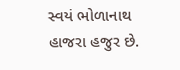સ્વયં ભોળાનાથ હાજરા હજુર છે.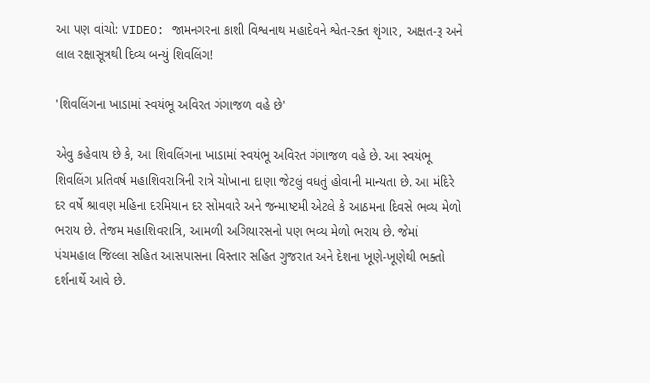આ પણ વાંચો: VIDEO: જામનગરના કાશી વિશ્વનાથ મહાદેવને શ્વેત-રક્ત શૃંગાર, અક્ષત-રૂ અને લાલ રક્ષાસૂત્રથી દિવ્ય બન્યું શિવલિંગ!

'શિવલિંગના ખાડામાં સ્વયંભૂ અવિરત ગંગાજળ વહે છે'

એવુ કહેવાય છે કે, આ શિવલિંગના ખાડામાં સ્વયંભૂ અવિરત ગંગાજળ વહે છે. આ સ્વયંભૂ શિવલિંગ પ્રતિવર્ષ મહાશિવરાત્રિની રાત્રે ચોખાના દાણા જેટલું વધતું હોવાની માન્યતા છે. આ મંદિરે દર વર્ષે શ્રાવણ મહિના દરમિયાન દર સોમવારે અને જન્માષ્ટમી એટલે કે આઠમના દિવસે ભવ્ય મેળો ભરાય છે. તેજમ મહાશિવરાત્રિ, આમળી અગિયારસનો પણ ભવ્ય મેળો ભરાય છે. જેમાં પંચમહાલ જિલ્લા સહિત આસપાસના વિસ્તાર સહિત ગુજરાત અને દેશના ખૂણે-ખૂણેથી ભક્તો દર્શનાર્થે આવે છે.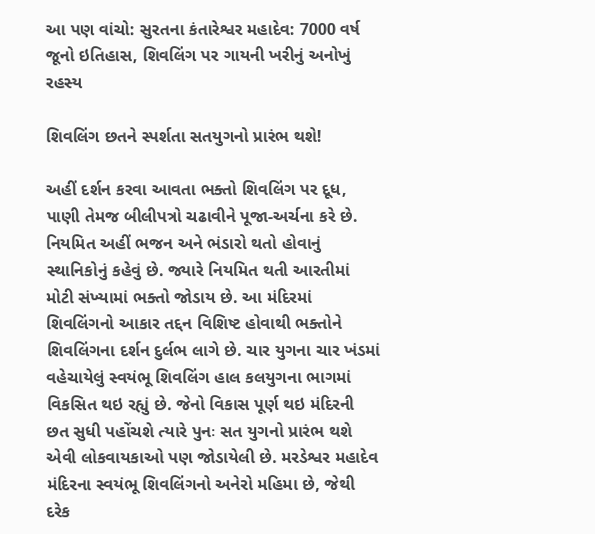આ પણ વાંચો: સુરતના કંતારેશ્વર મહાદેવ: 7000 વર્ષ જૂનો ઇતિહાસ, શિવલિંગ પર ગાયની ખરીનું અનોખું રહસ્ય

શિવલિંગ છતને સ્પર્શતા સતયુગનો પ્રારંભ થશે!

અહીં દર્શન કરવા આવતા ભક્તો શિવલિંગ પર દૂધ, પાણી તેમજ બીલીપત્રો ચઢાવીને પૂજા-અર્ચના કરે છે. નિયમિત અહીં ભજન અને ભંડારો થતો હોવાનું સ્થાનિકોનું કહેવું છે. જ્યારે નિયમિત થતી આરતીમાં મોટી સંખ્યામાં ભક્તો જોડાય છે. આ મંદિરમાં શિવલિંગનો આકાર તદ્દન વિશિષ્ટ હોવાથી ભક્તોને શિવલિંગના દર્શન દુર્લભ લાગે છે. ચાર યુગના ચાર ખંડમાં વહેચાયેલું સ્વયંભૂ શિવલિંગ હાલ કલયુગના ભાગમાં વિકસિત થઇ રહ્યું છે. જેનો વિકાસ પૂર્ણ થઇ મંદિરની છત સુધી પહોંચશે ત્યારે પુનઃ સત યુગનો પ્રારંભ થશે એવી લોકવાયકાઓ પણ જોડાયેલી છે. મરડેશ્વર મહાદેવ મંદિરના સ્વયંભૂ શિવલિંગનો અનેરો મહિમા છે, જેથી દરેક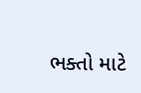ભક્તો માટે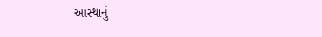આસ્થાનું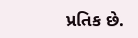પ્રતિક છે.